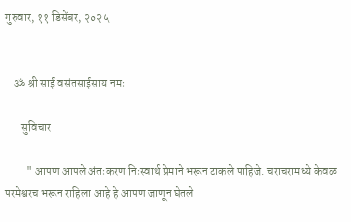गुरुवार, ११ डिसेंबर, २०२५


    ॐ श्री साई वसंतसाईसाय नमः

       सुविचार

         " आपण आपले अंतःकरण निःस्वार्थ प्रेमाने भरून टाकले पाहिजे. चराचरामध्ये केवळ परमेश्वरच भरून राहिला आहे हे आपण जाणून घेतले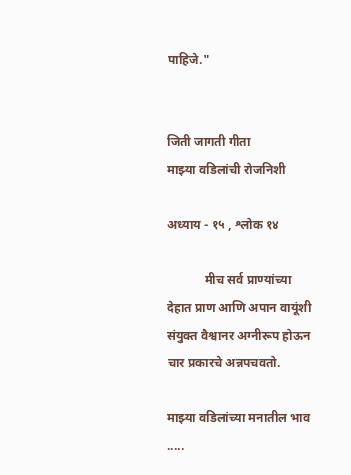पाहिजे."


जिती जागती गीता
माझ्या वडिलांची रोजनिशी

अध्याय - १५ , श्लोक १४

            मीच सर्व प्राण्यांच्या देहात प्राण आणि अपान वायूंशी संयुक्त वैश्वानर अग्नीरूप होऊन चार प्रकारचे अन्नपचवतो.

माझ्या वडिलांच्या मनातील भाव .....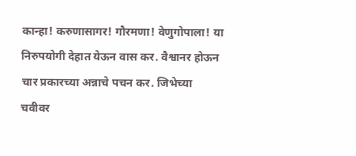कान्हा! करुणासागर! गौरमणा! वेणुगोपाला! या निरुपयोगी देहात येऊन वास कर. वैश्वानर होऊन चार प्रकारच्या अन्नाचे पचन कर. जिभेच्या चवीवर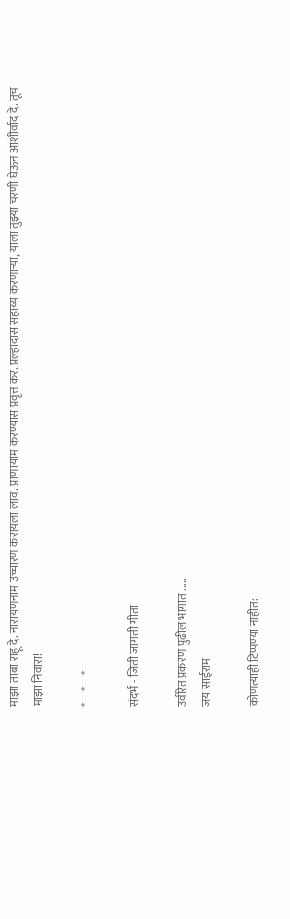माझा ताबा राहू दे. नारायणनाम उच्चारण करायला लाव. प्राणायाम करण्यास प्रवृत्त कर. प्रल्हादास सहाय्य करणाऱ्या, याला तुझ्या चरणी घेऊन आशीर्वाद दे. तूच माझा निवारा!

*     *     *

संदर्भ - जिती जागती गीता

उर्वरित प्रकरण पुढील भागात .....
जय साईराम

कोणत्याही टिप्पण्‍या नाहीत: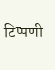टिप्पणी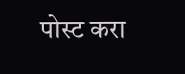पोस्ट करा